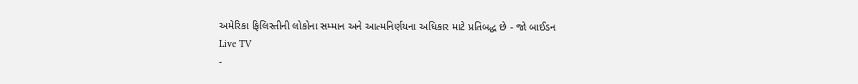અમેરિકા ફિલિસ્તીની લોકોના સમ્માન અને આત્મનિર્ણયના અધિકાર માટે પ્રતિબદ્ધ છે - જો બાઈડન
Live TV
-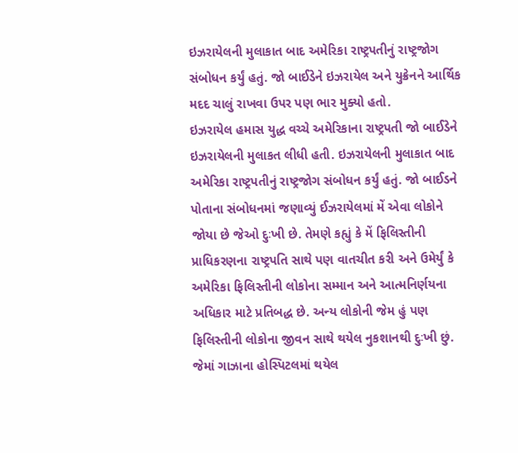ઇઝરાયેલની મુલાકાત બાદ અમેરિકા રાષ્ટ્રપતીનું રાષ્ટ્રજોગ સંબોધન કર્યું હતું. જો બાઈડેને ઇઝરાયેલ અને યુક્રેનને આર્થિક મદદ ચાલું રાખવા ઉપર પણ ભાર મુક્યો હતો.
ઇઝરાયેલ હમાસ યુદ્ધ વચ્ચે અમેરિકાના રાષ્ટ્રપતી જો બાઈડેને ઇઝરાયેલની મુલાકત લીધી હતી. ઇઝરાયેલની મુલાકાત બાદ અમેરિકા રાષ્ટ્રપતીનું રાષ્ટ્રજોગ સંબોધન કર્યું હતું. જો બાઈડને પોતાના સંબોધનમાં જણાવ્યું ઈઝરાયેલમાં મેં એવા લોકોને જોયા છે જેઓ દુઃખી છે. તેમણે કહ્યું કે મેં ફિલિસ્તીની પ્રાધિકરણના રાષ્ટ્રપતિ સાથે પણ વાતચીત કરી અને ઉમેર્યું કે અમેરિકા ફિલિસ્તીની લોકોના સમ્માન અને આત્મનિર્ણયના અધિકાર માટે પ્રતિબદ્ધ છે. અન્ય લોકોની જેમ હું પણ ફિલિસ્તીની લોકોના જીવન સાથે થયેલ નુકશાનથી દુઃખી છું. જેમાં ગાઝાના હોસ્પિટલમાં થયેલ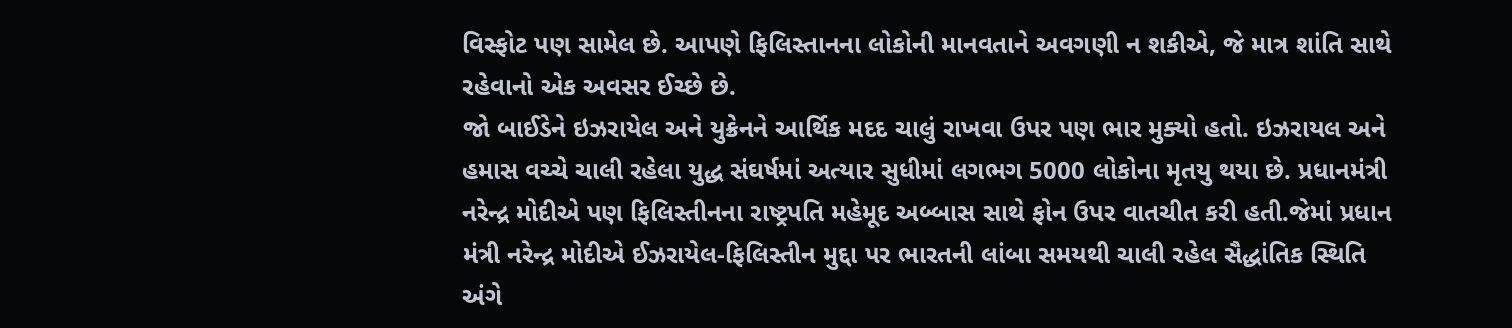વિસ્ફોટ પણ સામેલ છે. આપણે ફિલિસ્તાનના લોકોની માનવતાને અવગણી ન શકીએ, જે માત્ર શાંતિ સાથે રહેવાનો એક અવસર ઈચ્છે છે.
જો બાઈડેને ઇઝરાયેલ અને યુક્રેનને આર્થિક મદદ ચાલું રાખવા ઉપર પણ ભાર મુક્યો હતો. ઇઝરાયલ અને હમાસ વચ્ચે ચાલી રહેલા યુદ્ધ સંઘર્ષમાં અત્યાર સુધીમાં લગભગ 5000 લોકોના મૃતયુ થયા છે. પ્રધાનમંત્રી નરેન્દ્ર મોદીએ પણ ફિલિસ્તીનના રાષ્ટ્રપતિ મહેમૂદ અબ્બાસ સાથે ફોન ઉપર વાતચીત કરી હતી.જેમાં પ્રધાન મંત્રી નરેન્દ્ર મોદીએ ઈઝરાયેલ-ફિલિસ્તીન મુદ્દા પર ભારતની લાંબા સમયથી ચાલી રહેલ સૈદ્ધાંતિક સ્થિતિ અંગે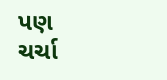પણ ચર્ચા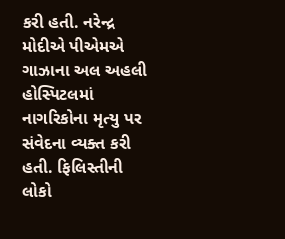કરી હતી. નરેન્દ્ર મોદીએ પીએમએ ગાઝાના અલ અહલી હોસ્પિટલમાં નાગરિકોના મૃત્યુ પર સંવેદના વ્યક્ત કરી હતી. ફિલિસ્તીની લોકો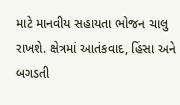માટે માનવીય સહાયતા ભોજન ચાલુ રાખશે. ક્ષેત્રમાં આતંકવાદ, હિંસા અને બગડતી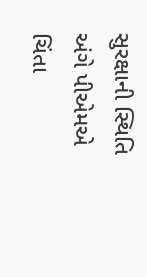સુરક્ષાની સ્થિતિ અંગે પીએમએ ચિંતા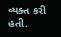વ્યક્ત કરી હતી.